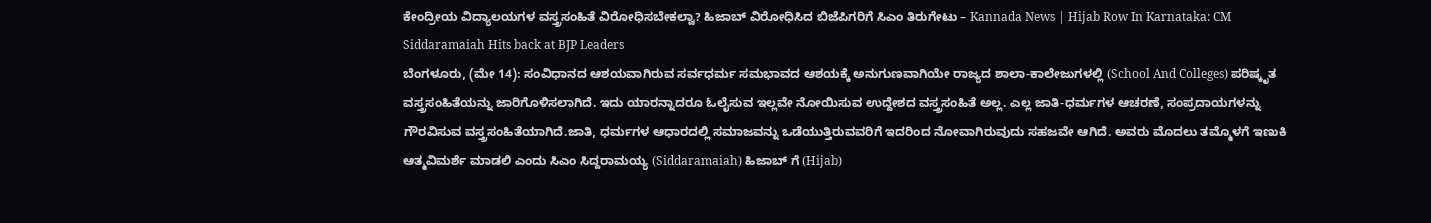ಕೇಂದ್ರೀಯ ವಿದ್ಯಾಲಯಗಳ ವಸ್ತ್ರಸಂಹಿತೆ ವಿರೋಧಿಸಬೇಕಲ್ವಾ? ಹಿಜಾಬ್ ವಿರೋಧಿಸಿದ ಬಿಜೆಪಿಗರಿಗೆ ಸಿಎಂ ತಿರುಗೇಟು – Kannada News | Hijab Row In Karnataka: CM Siddaramaiah Hits back at BJP Leaders
ಬೆಂಗಳೂರು, (ಮೇ 14): ಸಂವಿಧಾನದ ಆಶಯವಾಗಿರುವ ಸರ್ವಧರ್ಮ ಸಮಭಾವದ ಆಶಯಕ್ಕೆ ಅನುಗುಣವಾಗಿಯೇ ರಾಜ್ಯದ ಶಾಲಾ-ಕಾಲೇಜುಗಳಲ್ಲಿ (School And Colleges) ಪರಿಷ್ಕೃತ ವಸ್ತ್ರಸಂಹಿತೆಯನ್ನು ಜಾರಿಗೊಳಿಸಲಾಗಿದೆ. ಇದು ಯಾರನ್ನಾದರೂ ಓಲೈಸುವ ಇಲ್ಲವೇ ನೋಯಿಸುವ ಉದ್ದೇಶದ ವಸ್ತ್ರಸಂಹಿತೆ ಅಲ್ಲ. ಎಲ್ಲ ಜಾತಿ-ಧರ್ಮಗಳ ಆಚರಣೆ, ಸಂಪ್ರದಾಯಗಳನ್ನು ಗೌರವಿಸುವ ವಸ್ತ್ರಸಂಹಿತೆಯಾಗಿದೆ.ಜಾತಿ, ಧರ್ಮಗಳ ಆಧಾರದಲ್ಲಿ ಸಮಾಜವನ್ನು ಒಡೆಯುತ್ತಿರುವವರಿಗೆ ಇದರಿಂದ ನೋವಾಗಿರುವುದು ಸಹಜವೇ ಆಗಿದೆ. ಅವರು ಮೊದಲು ತಮ್ಮೊಳಗೆ ಇಣುಕಿ ಆತ್ಮವಿಮರ್ಶೆ ಮಾಡಲಿ ಎಂದು ಸಿಎಂ ಸಿದ್ದರಾಮಯ್ಯ (Siddaramaiah) ಹಿಜಾಬ್ ಗೆ (Hijab)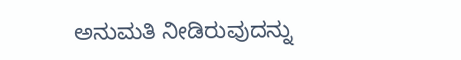ಅನುಮತಿ ನೀಡಿರುವುದನ್ನು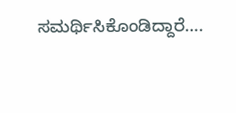ಸಮರ್ಥಿಸಿಕೊಂಡಿದ್ದಾರೆ….